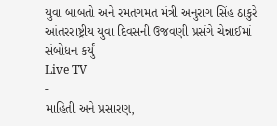યુવા બાબતો અને રમતગમત મંત્રી અનુરાગ સિંહ ઠાકુરે આંતરરાષ્ટ્રીય યુવા દિવસની ઉજવણી પ્રસંગે ચેન્નાઈમાં સંબોધન કર્યું
Live TV
-
માહિતી અને પ્રસારણ,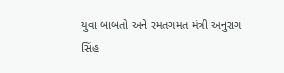યુવા બાબતો અને રમતગમત મંત્રી અનુરાગ સિંહ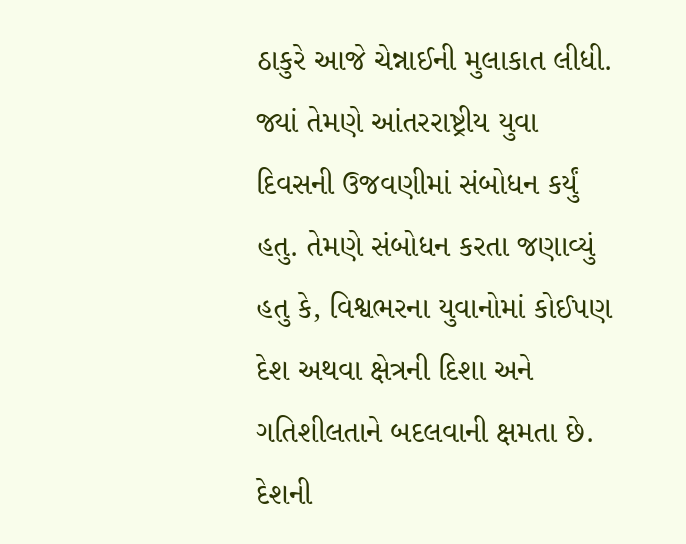ઠાકુરે આજે ચેન્નાઈની મુલાકાત લીધી. જ્યાં તેમણે આંતરરાષ્ટ્રીય યુવા દિવસની ઉજવણીમાં સંબોધન કર્યું હતુ. તેમણે સંબોધન કરતા જણાવ્યું હતુ કે, વિશ્વભરના યુવાનોમાં કોઈપણ દેશ અથવા ક્ષેત્રની દિશા અને ગતિશીલતાને બદલવાની ક્ષમતા છે. દેશની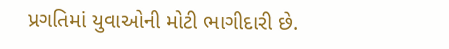પ્રગતિમાં યુવાઓની મોટી ભાગીદારી છે.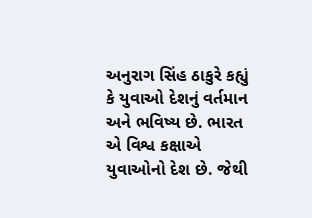અનુરાગ સિંહ ઠાકુરે કહ્યું કે યુવાઓ દેશનું વર્તમાન અને ભવિષ્ય છે. ભારત એ વિશ્વ કક્ષાએ યુવાઓનો દેશ છે. જેથી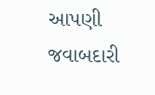આપણી જવાબદારી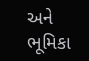અને ભૂમિકા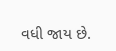વધી જાય છે.